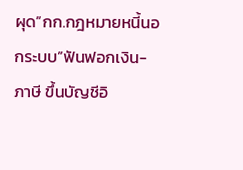ผุด”กก.กฎหมายหนี้นอกระบบ”ฟันฟอกเงิน-ภาษี ขึ้นบัญชีอิ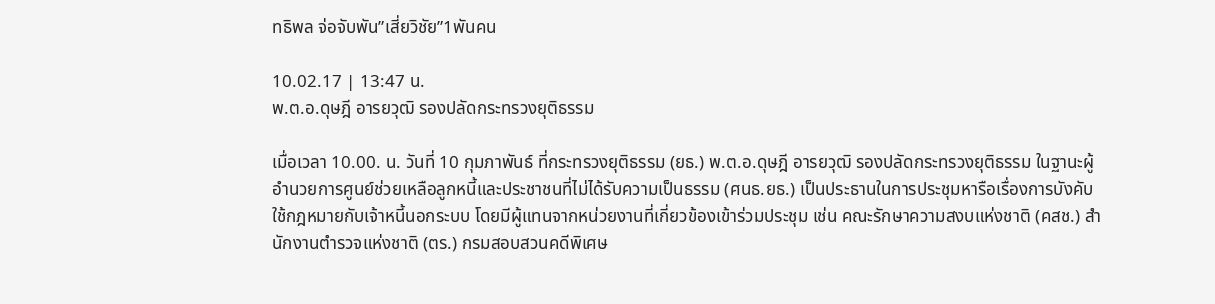ทธิพล จ่อจับพัน”เสี่ยวิชัย”1พันคน

10.02.17 | 13:47 น.
พ.ต.อ.ดุษฎี อารยวุฒิ รองปลัดกระทรวงยุติธรรม

เมื่อเวลา 10.00. น. วันที่ 10 กุมภาพันธ์ ที่กระทรวงยุติธรรม (ยธ.) พ.ต.อ.ดุษฎี อารยวุฒิ รองปลัดกระทรวงยุติธรรม ในฐานะผู้อำนวยการศูนย์ช่วยเหลือลูกหนี้และประชาชนที่ไม่ได้รับความเป็นธรรม (ศนธ.ยธ.) เป็นประธานในการประชุมหารือเรื่องการบังคับใช้กฎหมายกับเจ้าหนี้นอกระบบ โดยมีผู้แทนจากหน่วยงานที่เกี่ยวข้องเข้าร่วมประชุม เช่น คณะรักษาความสงบแห่งชาติ (คสช.) สำนักงานตำรวจแห่งชาติ (ตร.) กรมสอบสวนคดีพิเศษ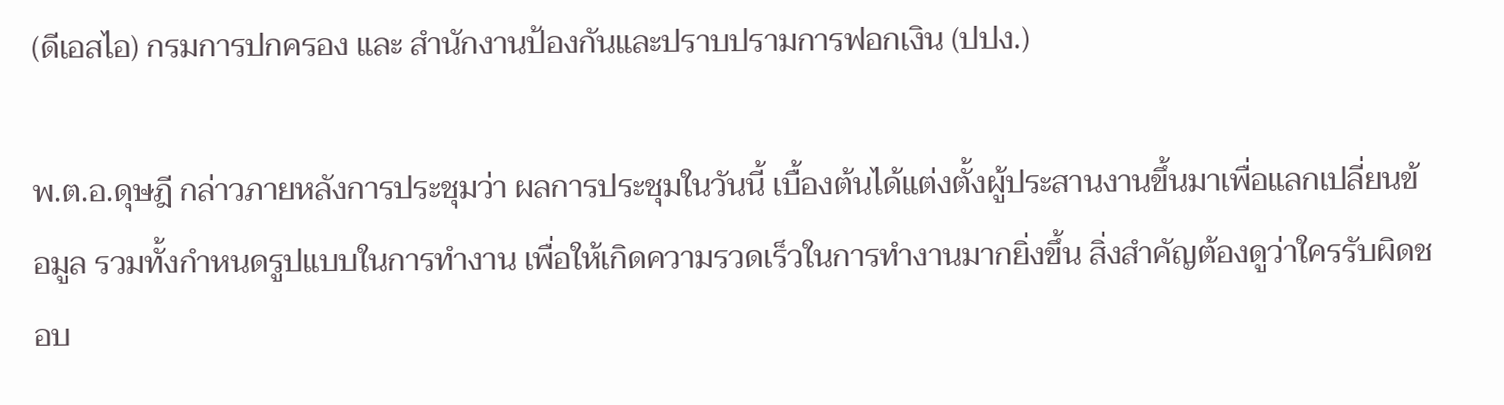(ดีเอสไอ) กรมการปกครอง และ สำนักงานป้องกันและปราบปรามการฟอกเงิน (ปปง.)

พ.ต.อ.ดุษฎี กล่าวภายหลังการประชุมว่า ผลการประชุมในวันนี้ เบื้องต้นได้แต่งตั้งผู้ประสานงานขึ้นมาเพื่อแลกเปลี่ยนข้อมูล รวมทั้งกำหนดรูปแบบในการทำงาน เพื่อให้เกิดความรวดเร็วในการทำงานมากยิ่งขึ้น สิ่งสำคัญต้องดูว่าใครรับผิดชอบ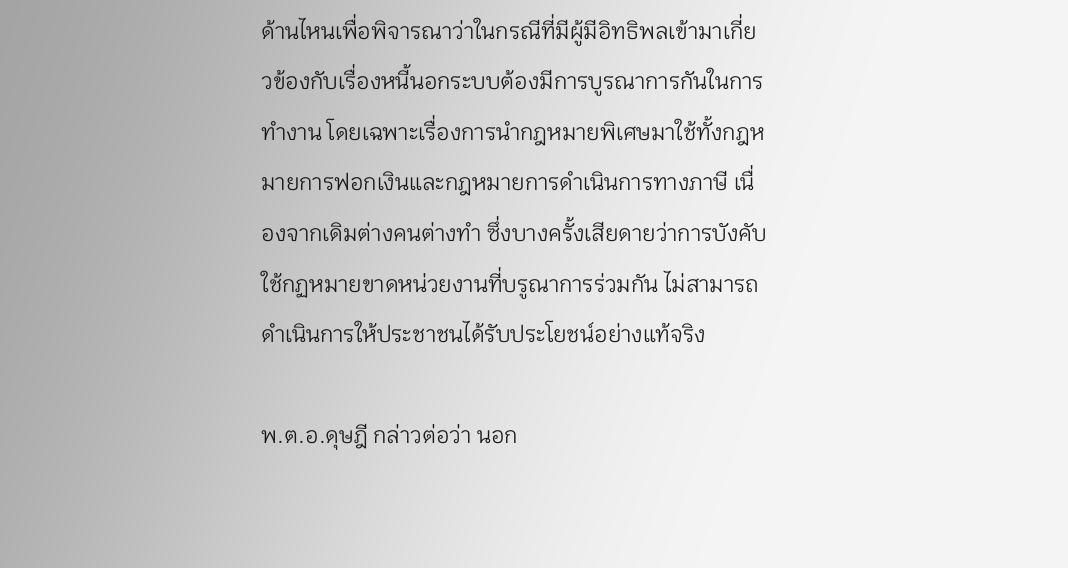ด้านไหนเพื่อพิจารณาว่าในกรณีที่มีผู้มีอิทธิพลเข้ามาเกี่ยวข้องกับเรื่องหนี้นอกระบบต้องมีการบูรณาการกันในการทำงาน โดยเฉพาะเรื่องการนำกฎหมายพิเศษมาใช้ทั้งกฎหมายการฟอกเงินและกฎหมายการดำเนินการทางภาษี เนื่องจากเดิมต่างคนต่างทำ ซึ่งบางครั้งเสียดายว่าการบังคับใช้กฏหมายขาดหน่วยงานที่บรูณาการร่วมกัน ไม่สามารถดำเนินการให้ประชาชนได้รับประโยชน์อย่างแท้จริง

พ.ต.อ.ดุษฎี กล่าวต่อว่า นอก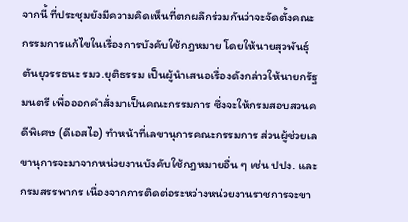จากนี้ ที่ประชุมยังมีความคิดเห็นที่ตกผลึกร่วมกันว่าจะจัดตั้งคณะกรรมการแก้ไขในเรื่องการบังคับใช้กฎหมาย โดยให้นายสุวพันธุ์ ตันยุวรรธนะ รมว.ยุติธรรม เป็นผู้นำเสนอเรื่องดังกล่าวให้นายกรัฐมนตรี เพื่อออกคำสั่งมาเป็นคณะกรรมการ ซึ่งจะให้กรมสอบสวนคดีพิเศษ (ดีเอสไอ) ทำหน้าที่เลขานุการคณะกรรมการ ส่วนผู้ช่วยเลขานุการจะมาจากหน่วยงานบังคับใช้กฎหมายอื่น ๆ เช่น ปปง. และกรมสรรพากร เนื่องจากการติดต่อระหว่างหน่วยงานราชการจะขา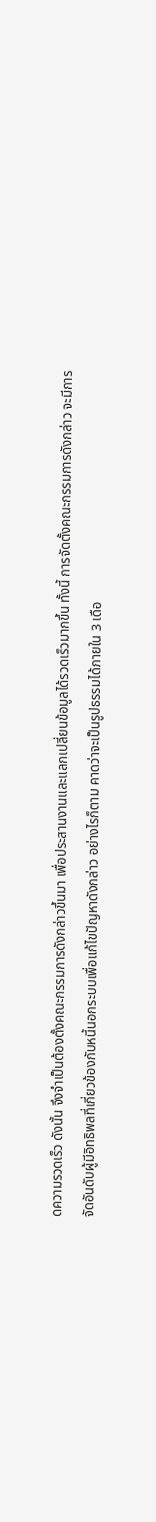ดความรวดเร็ว ดังนั้น จึงจำเป็นต้องตั้งคณะกรรมการดังกล่าวขึ้นมา เพื่อประสานงานและแลกเปลี่ยนข้อมูลได้รวดเร็วมากขึ้น ทั้งนี้ การจัดตั้งคณะกรรมการดังกล่าว จะมีการจัดอันดับผู้มีอิทธิพลที่เกี่ยวข้องกับหนี้นอกระบบเพื่อแก้ไขปัญหาดังกล่าว อย่างไรก็ตาม คาดว่าจะเป็นรูปธรรมได้ภายใน 3 เดือ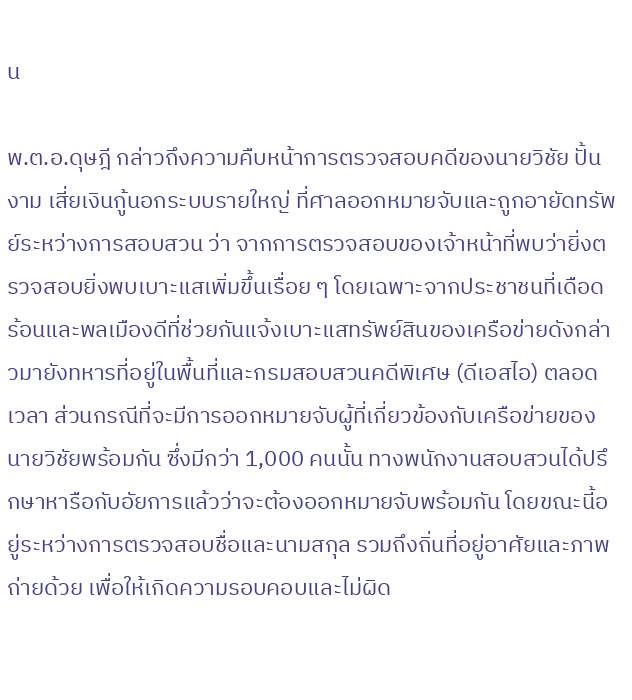น

พ.ต.อ.ดุษฎี กล่าวถึงความคืบหน้าการตรวจสอบคดีของนายวิชัย ปั้นงาม เสี่ยเงินกู้นอกระบบรายใหญ่ ที่ศาลออกหมายจับและถูกอายัดทรัพย์ระหว่างการสอบสวน ว่า จากการตรวจสอบของเจ้าหน้าที่พบว่ายิ่งตรวจสอบยิ่งพบเบาะแสเพิ่มขึ้นเรื่อย ๆ โดยเฉพาะจากประชาชนที่เดือดร้อนและพลเมืองดีที่ช่วยกันแจ้งเบาะแสทรัพย์สินของเครือข่ายดังกล่าวมายังทหารที่อยู่ในพื้นที่และกรมสอบสวนคดีพิเศษ (ดีเอสไอ) ตลอดเวลา ส่วนกรณีที่จะมีการออกหมายจับผู้ที่เกี่ยวข้องกับเครือข่ายของนายวิชัยพร้อมกัน ซึ่งมีกว่า 1,000 คนนั้น ทางพนักงานสอบสวนได้ปรึกษาหารือกับอัยการแล้วว่าจะต้องออกหมายจับพร้อมกัน โดยขณะนี้อยู่ระหว่างการตรวจสอบชื่อและนามสกุล รวมถึงถิ่นที่อยู่อาศัยและภาพถ่ายด้วย เพื่อให้เกิดความรอบคอบและไม่ผิด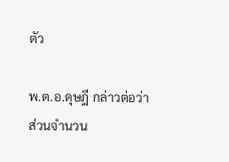ตัว

พ.ต.อ.ดุษฎี กล่าวต่อว่า ส่วนจำนวน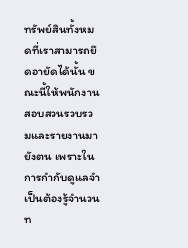ทรัพย์สินทั้งหมดที่เราสามารถยึดอายัดได้นั้น ขณะนี้ให้พนักงานสอบสวนรวบรวมและรายงานมายังตน เพราะในการกำกับดูแลจำเป็นต้องรู้จำนวนท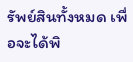รัพย์สินทั้งหมด เพื่อจะได้พิ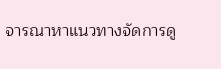จารณาหาแนวทางจัดการดู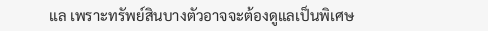แล เพราะทรัพย์สินบางตัวอาจจะต้องดูแลเป็นพิเศษ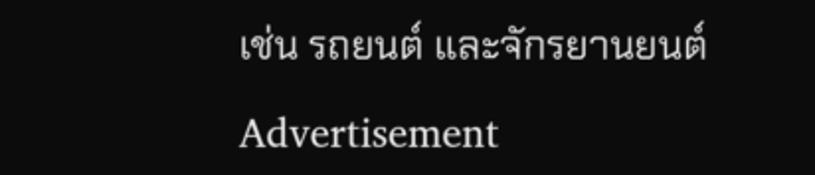เช่น รถยนต์ และจักรยานยนต์

Advertisement